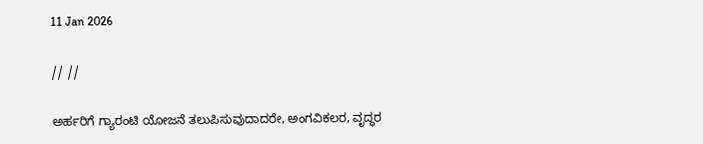11 Jan 2026

// //

ಅರ್ಹರಿಗೆ ಗ್ಯಾರಂಟಿ ಯೋಜನೆ ತಲುಪಿಸುವುದಾದರೇ, ಅಂಗವಿಕಲರ, ವೃದ್ಧರ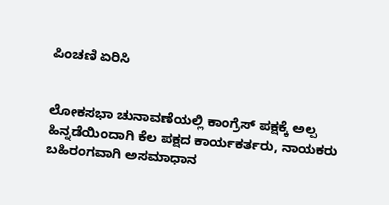ಪಿಂಚಣಿ ಏರಿಸಿ


ಲೋಕಸಭಾ ಚುನಾವಣೆಯಲ್ಲಿ ಕಾಂಗ್ರೆಸ್ ಪಕ್ಷಕ್ಕೆ ಅಲ್ಪ ಹಿನ್ನಡೆಯಿಂದಾಗಿ ಕೆಲ ಪಕ್ಷದ ಕಾರ್ಯಕರ್ತರು, ನಾಯಕರು ಬಹಿರಂಗವಾಗಿ ಅಸಮಾಧಾನ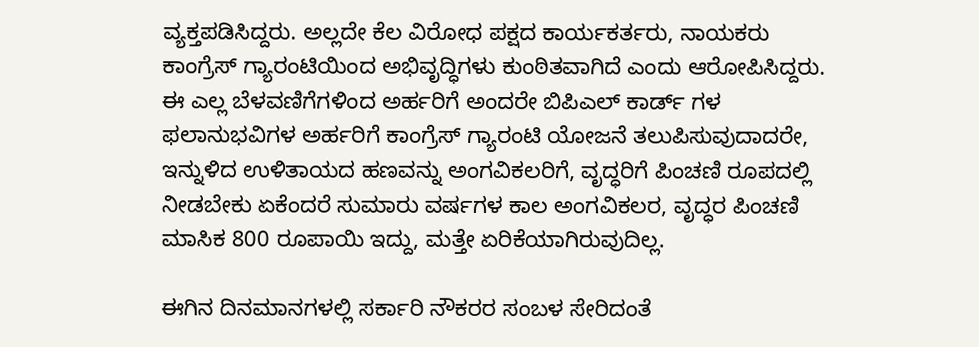ವ್ಯಕ್ತಪಡಿಸಿದ್ದರು. ಅಲ್ಲದೇ ಕೆಲ ವಿರೋಧ ಪಕ್ಷದ ಕಾರ್ಯಕರ್ತರು, ನಾಯಕರು ಕಾಂಗ್ರೆಸ್ ಗ್ಯಾರಂಟಿಯಿಂದ ಅಭಿವೃದ್ಧಿಗಳು ಕುಂಠಿತವಾಗಿದೆ ಎಂದು ಆರೋಪಿಸಿದ್ದರು. ಈ ಎಲ್ಲ ಬೆಳವಣಿಗೆಗಳಿಂದ ಅರ್ಹರಿಗೆ ಅಂದರೇ ಬಿಪಿಎಲ್ ಕಾರ್ಡ್ ಗಳ ಫಲಾನುಭವಿಗಳ ಅರ್ಹರಿಗೆ ಕಾಂಗ್ರೆಸ್ ಗ್ಯಾರಂಟಿ ಯೋಜನೆ ತಲುಪಿಸುವುದಾದರೇ, ಇನ್ನುಳಿದ ಉಳಿತಾಯದ ಹಣವನ್ನು ಅಂಗವಿಕಲರಿಗೆ, ವೃದ್ಧರಿಗೆ ಪಿಂಚಣಿ ರೂಪದಲ್ಲಿ ನೀಡಬೇಕು ಏಕೆಂದರೆ ಸುಮಾರು ವರ್ಷಗಳ ಕಾಲ ಅಂಗವಿಕಲರ, ವೃದ್ಧರ ಪಿಂಚಣಿ ಮಾಸಿಕ 800 ರೂಪಾಯಿ ಇದ್ದು, ಮತ್ತೇ ಏರಿಕೆಯಾಗಿರುವುದಿಲ್ಲ.

ಈಗಿನ ದಿನಮಾನಗಳಲ್ಲಿ ಸರ್ಕಾರಿ ನೌಕರರ ಸಂಬಳ ಸೇರಿದಂತೆ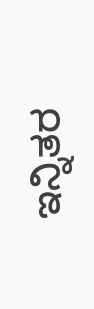ಇನ್ನಿತರ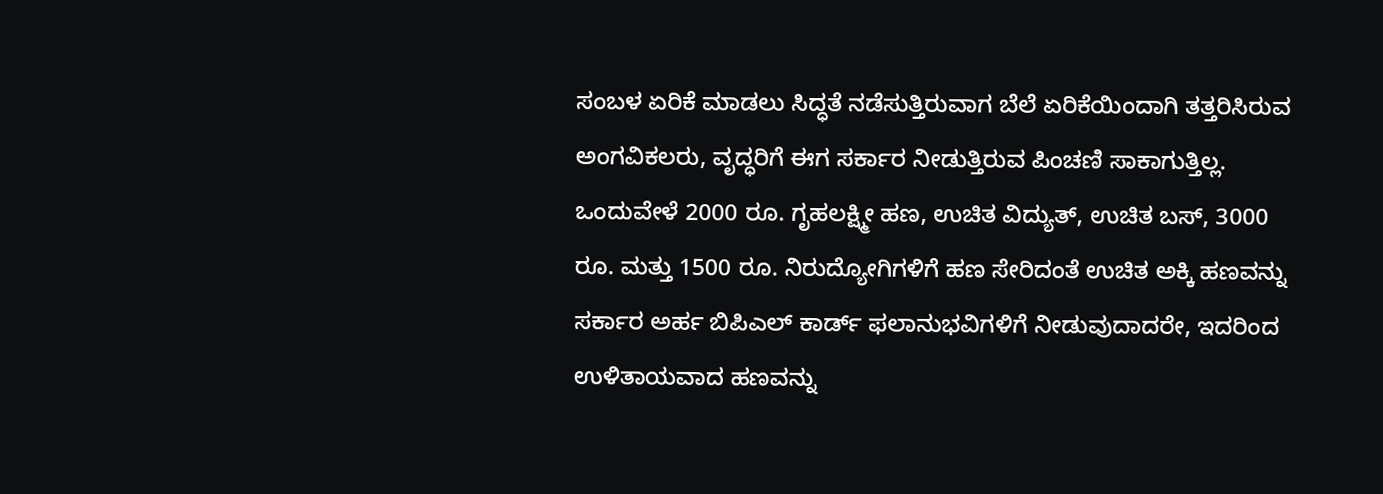ಸಂಬಳ ಏರಿಕೆ ಮಾಡಲು ಸಿದ್ಧತೆ ನಡೆಸುತ್ತಿರುವಾಗ ಬೆಲೆ ಏರಿಕೆಯಿಂದಾಗಿ ತತ್ತರಿಸಿರುವ ಅಂಗವಿಕಲರು, ವೃದ್ಧರಿಗೆ ಈಗ ಸರ್ಕಾರ ನೀಡುತ್ತಿರುವ ಪಿಂಚಣಿ ಸಾಕಾಗುತ್ತಿಲ್ಲ. ಒಂದುವೇಳೆ 2000 ರೂ. ಗೃಹಲಕ್ಷ್ಮೀ ಹಣ, ಉಚಿತ ವಿದ್ಯುತ್, ಉಚಿತ ಬಸ್, 3000 ರೂ. ಮತ್ತು 1500 ರೂ. ನಿರುದ್ಯೋಗಿಗಳಿಗೆ ಹಣ ಸೇರಿದಂತೆ ಉಚಿತ ಅಕ್ಕಿ ಹಣವನ್ನು ಸರ್ಕಾರ ಅರ್ಹ ಬಿಪಿಎಲ್ ಕಾರ್ಡ್ ಫಲಾನುಭವಿಗಳಿಗೆ ನೀಡುವುದಾದರೇ, ಇದರಿಂದ ಉಳಿತಾಯವಾದ ಹಣವನ್ನು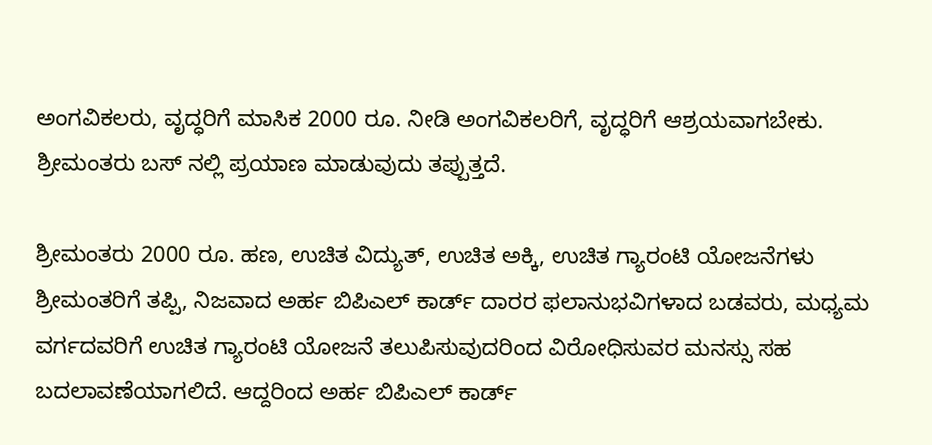ಅಂಗವಿಕಲರು, ವೃದ್ಧರಿಗೆ ಮಾಸಿಕ 2000 ರೂ. ನೀಡಿ ಅಂಗವಿಕಲರಿಗೆ, ವೃದ್ಧರಿಗೆ ಆಶ್ರಯವಾಗಬೇಕು. ಶ್ರೀಮಂತರು ಬಸ್ ನಲ್ಲಿ ಪ್ರಯಾಣ ಮಾಡುವುದು ತಪ್ಪುತ್ತದೆ.

ಶ್ರೀಮಂತರು 2000 ರೂ. ಹಣ, ಉಚಿತ ವಿದ್ಯುತ್, ಉಚಿತ ಅಕ್ಕಿ, ಉಚಿತ ಗ್ಯಾರಂಟಿ ಯೋಜನೆಗಳು ಶ್ರೀಮಂತರಿಗೆ ತಪ್ಪಿ, ನಿಜವಾದ ಅರ್ಹ ಬಿಪಿಎಲ್ ಕಾರ್ಡ್ ದಾರರ ಫಲಾನುಭವಿಗಳಾದ ಬಡವರು, ಮಧ್ಯಮ ವರ್ಗದವರಿಗೆ ಉಚಿತ ಗ್ಯಾರಂಟಿ ಯೋಜನೆ ತಲುಪಿಸುವುದರಿಂದ ವಿರೋಧಿಸುವರ ಮನಸ್ಸು ಸಹ ಬದಲಾವಣೆಯಾಗಲಿದೆ. ಆದ್ದರಿಂದ ಅರ್ಹ ಬಿಪಿಎಲ್ ಕಾರ್ಡ್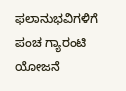ಫಲಾನುಭವಿಗಳಿಗೆ ಪಂಚ ಗ್ಯಾರಂಟಿ ಯೋಜನೆ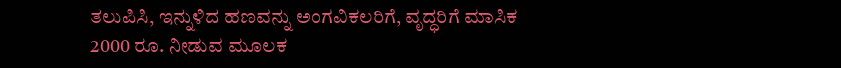ತಲುಪಿಸಿ, ಇನ್ನುಳಿದ ಹಣವನ್ನು ಅಂಗವಿಕಲರಿಗೆ, ವೃದ್ಧರಿಗೆ ಮಾಸಿಕ 2000 ರೂ. ನೀಡುವ ಮೂಲಕ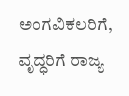ಅಂಗವಿಕಲರಿಗೆ, ವೃದ್ಧರಿಗೆ ರಾಜ್ಯ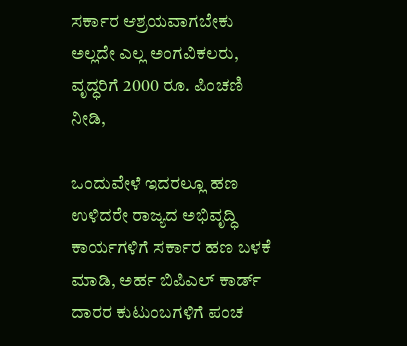ಸರ್ಕಾರ ಆಶ್ರಯವಾಗಬೇಕು ಅಲ್ಲದೇ ಎಲ್ಲ ಅಂಗವಿಕಲರು, ವೃದ್ಧರಿಗೆ 2000 ರೂ. ಪಿಂಚಣಿ ನೀಡಿ,

ಒಂದುವೇಳೆ ಇದರಲ್ಲೂ ಹಣ ಉಳಿದರೇ ರಾಜ್ಯದ ಅಭಿವೃದ್ಧಿ ಕಾರ್ಯಗಳಿಗೆ ಸರ್ಕಾರ ಹಣ ಬಳಕೆ ಮಾಡಿ, ಅರ್ಹ ಬಿಪಿಎಲ್ ಕಾರ್ಡ್ ದಾರರ ಕುಟುಂಬಗಳಿಗೆ ಪಂಚ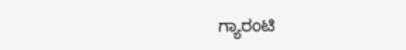ಗ್ಯಾರಂಟಿ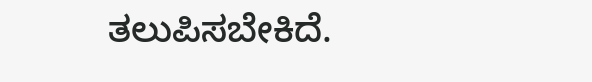ತಲುಪಿಸಬೇಕಿದೆ.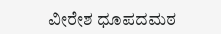ವೀರೇಶ ಧೂಪದಮಠ